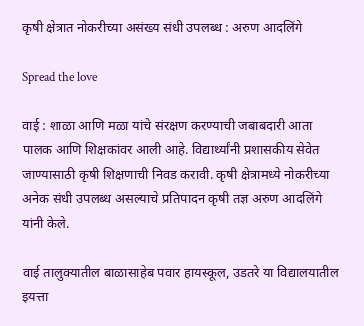कृषी क्षेत्रात नोकरीच्या असंख्य संधी उपलब्ध : अरुण आदलिंगे

Spread the love

वाई : शाळा आणि मळा यांचे संरक्षण करण्याची जबाबदारी आता पालक आणि शिक्षकांवर आली आहे. विद्यार्थ्यांनी प्रशासकीय सेवेत जाण्यासाठी कृषी शिक्षणाची निवड करावी. कृषी क्षेत्रामध्ये नोकरीच्या अनेक संधी उपलब्ध असल्याचे प्रतिपादन कृषी तज्ञ अरुण आदलिंगे यांनी केले.

वाई तालुक्यातील बाळासाहेब पवार हायस्कूल, उडतरे या विद्यालयातील इयत्ता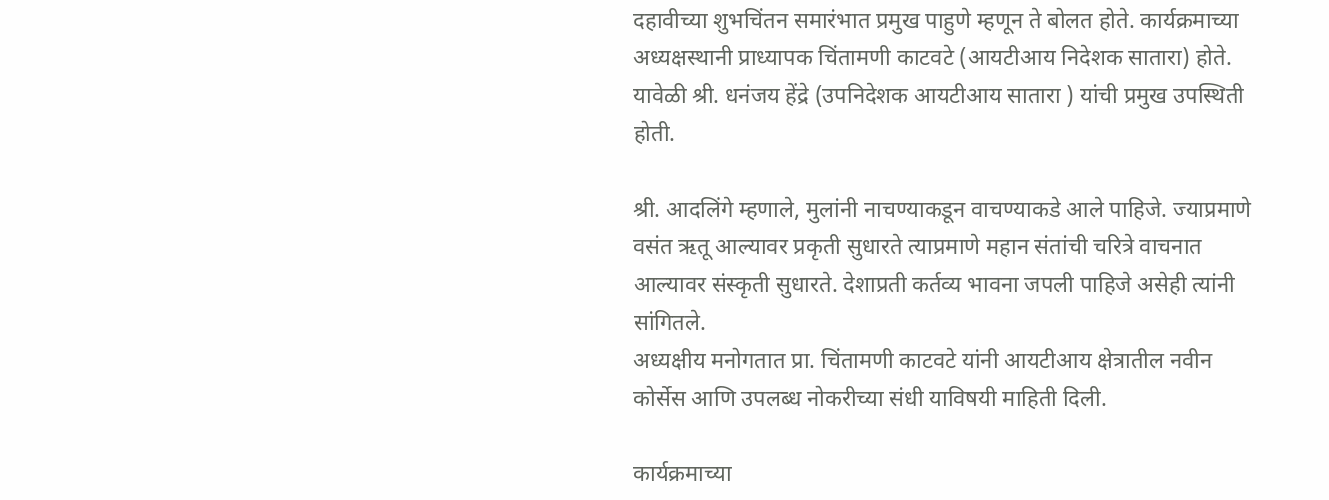दहावीच्या शुभचिंतन समारंभात प्रमुख पाहुणे म्हणून ते बोलत होते. कार्यक्रमाच्या अध्यक्षस्थानी प्राध्यापक चिंतामणी काटवटे (आयटीआय निदेशक सातारा) होते. यावेळी श्री. धनंजय हेंद्रे (उपनिदेशक आयटीआय सातारा ) यांची प्रमुख उपस्थिती होती.

श्री. आदलिंगे म्हणाले, मुलांनी नाचण्याकडून वाचण्याकडे आले पाहिजे. ज्याप्रमाणे वसंत ऋतू आल्यावर प्रकृती सुधारते त्याप्रमाणे महान संतांची चरित्रे वाचनात आल्यावर संस्कृती सुधारते. देशाप्रती कर्तव्य भावना जपली पाहिजे असेही त्यांनी सांगितले.
अध्यक्षीय मनोगतात प्रा. चिंतामणी काटवटे यांनी आयटीआय क्षेत्रातील नवीन कोर्सेस आणि उपलब्ध नोकरीच्या संधी याविषयी माहिती दिली.

कार्यक्रमाच्या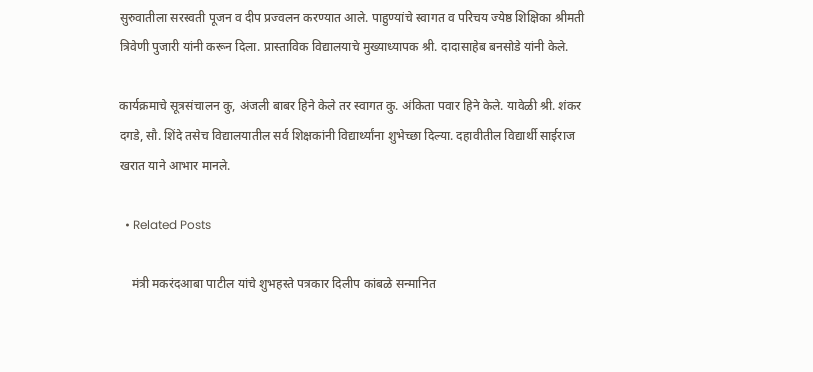सुरुवातीला सरस्वती पूजन व दीप प्रज्वलन करण्यात आले. पाहुण्यांचे स्वागत व परिचय ज्येष्ठ शिक्षिका श्रीमती त्रिवेणी पुजारी यांनी करून दिला. प्रास्ताविक विद्यालयाचे मुख्याध्यापक श्री. दादासाहेब बनसोडे यांनी केले.

कार्यक्रमाचे सूत्रसंचालन कु, अंजली बाबर हिने केले तर स्वागत कु. अंकिता पवार हिने केले. यावेळी श्री. शंकर दगडे, सौ. शिंदे तसेच विद्यालयातील सर्व शिक्षकांनी विद्यार्थ्यांना शुभेच्छा दिल्या. दहावीतील विद्यार्थी साईराज खरात याने आभार मानले.

  • Related Posts

    मंत्री मकरंदआबा पाटील यांचे शुभहस्ते पत्रकार दिलीप कांबळे सन्मानित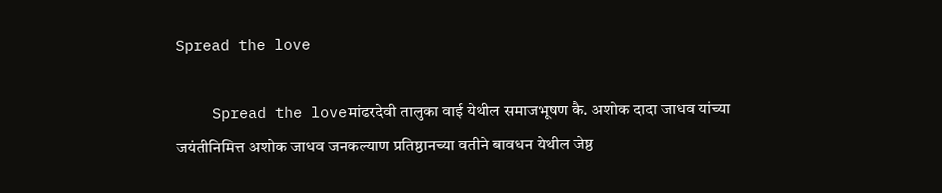Spread the love

    Spread the loveमांढरदेवी तालुका वाई येथील समाजभूषण कै. अशोक दादा जाधव यांच्या जयंतीनिमित्त अशोक जाधव जनकल्याण प्रतिष्ठानच्या वतीने बावधन येथील जेष्ठ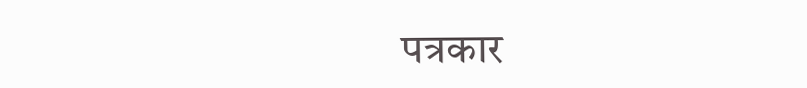पत्रकार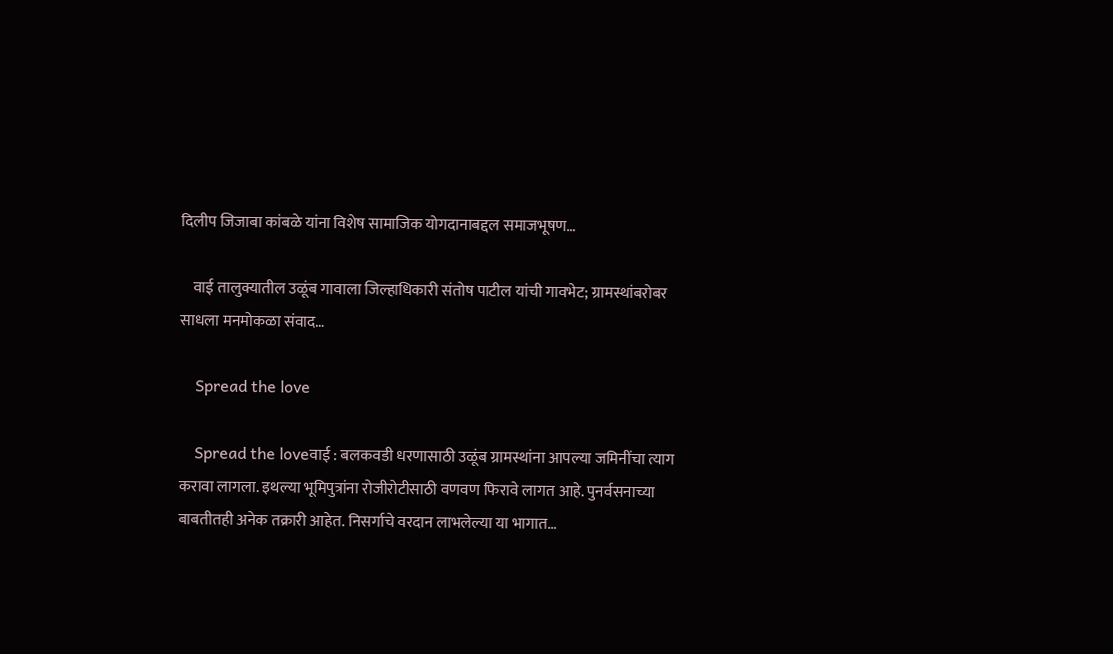दिलीप जिजाबा कांबळे यांना विशेष सामाजिक योगदानाबद्दल समाजभूषण…

    वाई तालुक्यातील उळूंब गावाला जिल्हाधिकारी संतोष पाटील यांची गावभेट; ग्रामस्थांबरोबर साधला मनमोकळा संवाद…

    Spread the love

    Spread the loveवाई : बलकवडी धरणासाठी उळूंब ग्रामस्थांना आपल्या जमिनींचा त्याग करावा लागला. इथल्या भूमिपुत्रांना रोजीरोटीसाठी वणवण फिरावे लागत आहे. पुनर्वसनाच्या बाबतीतही अनेक तक्रारी आहेत. निसर्गाचे वरदान लाभलेल्या या भागात…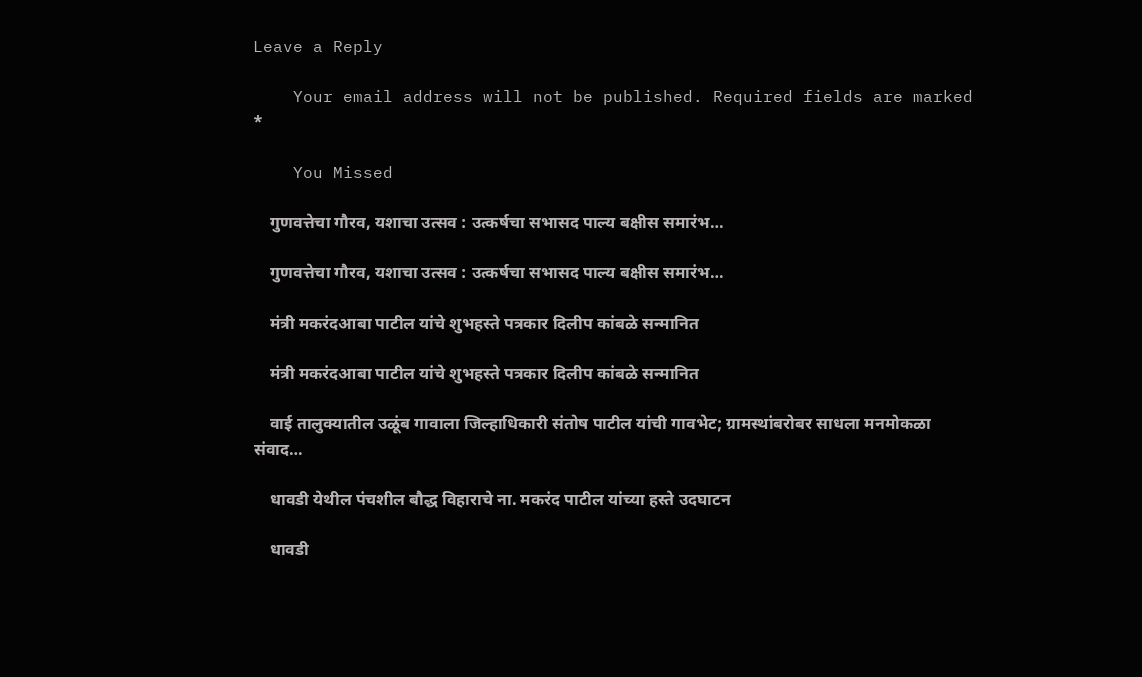Leave a Reply

    Your email address will not be published. Required fields are marked *

    You Missed

    गुणवत्तेचा गौरव, यशाचा उत्सव : उत्कर्षचा सभासद पाल्य बक्षीस समारंभ…

    गुणवत्तेचा गौरव, यशाचा उत्सव : उत्कर्षचा सभासद पाल्य बक्षीस समारंभ…

    मंत्री मकरंदआबा पाटील यांचे शुभहस्ते पत्रकार दिलीप कांबळे सन्मानित

    मंत्री मकरंदआबा पाटील यांचे शुभहस्ते पत्रकार दिलीप कांबळे सन्मानित

    वाई तालुक्यातील उळूंब गावाला जिल्हाधिकारी संतोष पाटील यांची गावभेट; ग्रामस्थांबरोबर साधला मनमोकळा संवाद…

    धावडी येथील पंचशील बौद्ध विहाराचे ना. मकरंद पाटील यांच्या हस्ते उदघाटन

    धावडी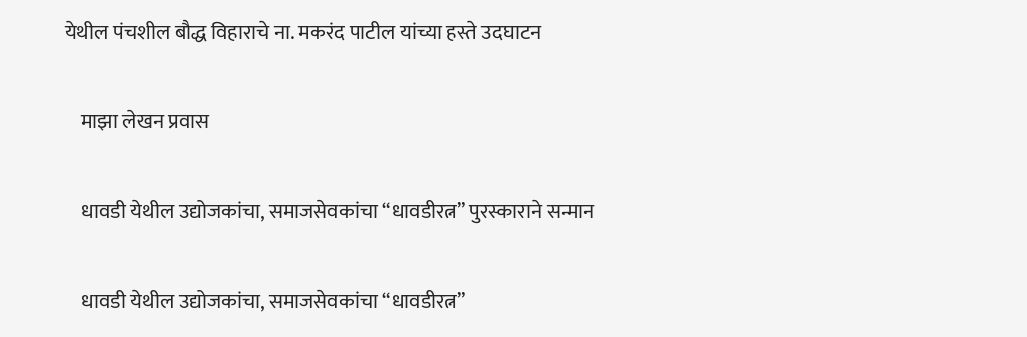येथील पंचशील बौद्ध विहाराचे ना. मकरंद पाटील यांच्या हस्ते उदघाटन

    माझा लेखन प्रवास

    धावडी येथील उद्योजकांचा, समाजसेवकांचा “धावडीरत्न” पुरस्काराने सन्मान

    धावडी येथील उद्योजकांचा, समाजसेवकांचा “धावडीरत्न”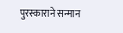पुरस्काराने सन्मान